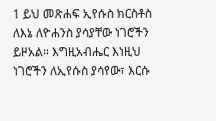1 ይህ መጽሐፍ ኢየሱስ ክርስቶስ ለእኔ ለዮሐንስ ያሳያቸው ነገሮችን ይዞአል። እግዚአብሔር እነዚህ ነገሮችን ለኢየሱስ ያሳየው፣ እርሱ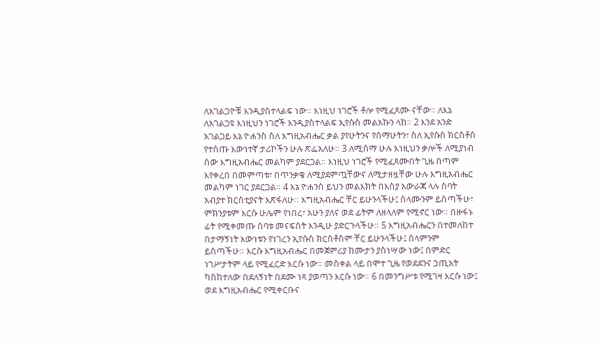ለአገልጋዮቹ እንዲያስተላልፍ ነው። እነዚህ ነገሮች ቶሎ የሚፈጸሙ ናቸው። ለእኔ ለአገልጋዩ እነዚህን ነገሮች እንዲያስተላልፍ ኢየሱስ መልአኩን ላከ። 2 እንደ አንድ አገልጋይ እኔ ዮሐንስ ስለ እግዚአብሔር ቃል ያየሁትንና የሰማሁትን፣ ስለ ኢየሱስ ክርስቶስ የተሰጡ እውነተኛ ታሪኮችን ሁሉ ጽፌአለሁ። 3 ለሚሰማ ሁሉ እነዚህን ቃሎች ለሚያነብ ሰው እግዚአብሔር መልካም ያደርጋል። እነዚህ ነገሮች የሚፈጸሙበት ጊዜ በጣም እየቀረበ በመምጣቱ፣ በጥንቃቄ ለሚያደምጧቸውና ለሚታዘዟቸው ሁሉ እግዚአብሔር መልካም ነገር ያደርጋል። 4 እኔ ዮሐንስ ይህን መልእክት በእስያ አውራጃ ላሉ ሰባት አብያተ ክርስቲያናት እጽፋለሁ። እግዚአብሔር ቸር ይሁንላችሁ፤ ሰላሙንም ይስጣችሁ፣ ምክንያቱም እርሱ ሁሌም የነበረ፣ አሁን ያለና ወደ ፊትም ለዘላለም የሚኖር ነው። በዙፋኑ ፊት የሚቀመጡ ሰባቱ መናፍስት እንዲሁ ያድርጉላችሁ። 5 እግዚአብሔርን በተመለከተ በታማኝነት እውነቱን የነገረን ኢየሱስ ክርስቶስም ቸር ይሁንላችሁ፤ ሰላምንም ይስጣችሁ። እርሱ እግዚአብሔር በመጀምሪያ ከሙታን ያስነሣው ነው፤ በምድር ነገሥታትም ላይ የሚፈርድ እርሱ ነው። መስቀል ላይ በሞተ ጊዜ የወደደንና ኃጢአት ካስከተለው በደለኝነት በደሙ ነጻ ያወጣን እርሱ ነው። 6 በመንግሥቱ የሚገዛ እርሱ ነው፤ ወደ እግዚአብሔር የሚቀርቡና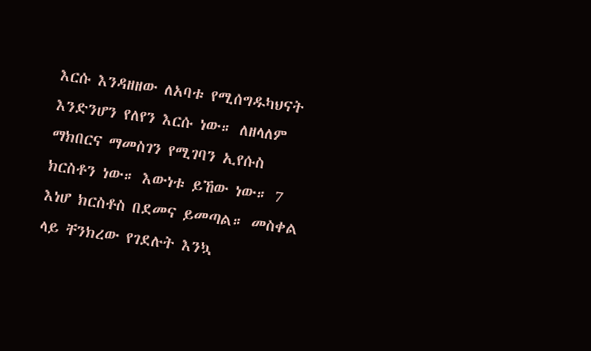እርሱ እንዳዘዘው ለአባቱ የሚሰግዱካህናት እንድንሆን የለየን እርሱ ነው። ለዘላለም ማክበርና ማመስገን የሚገባን ኢየሱስ ክርስቶን ነው። እውነቱ ይኸው ነው። 7 እነሆ ክርስቶስ በደመና ይመጣል። መስቀል ላይ ቸንክረው የገደሉት እንኳ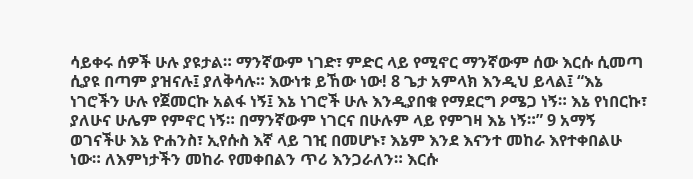ሳይቀሩ ሰዎች ሁሉ ያዩታል። ማንኛውም ነገድ፣ ምድር ላይ የሚኖር ማንኛውም ሰው እርሱ ሲመጣ ሲያዩ በጣም ያዝናሉ፤ ያለቅሳሉ። እውነቱ ይኸው ነው! 8 ጌታ አምላክ እንዲህ ይላል፤ “እኔ ነገሮችን ሁሉ የጀመርኩ አልፋ ነኝ፤ እኔ ነገሮች ሁሉ እንዲያበቁ የማደርግ ዖሜጋ ነኝ። እኔ የነበርኩ፣ ያለሁና ሁሌም የምኖር ነኝ። በማንኛውም ነገርና በሁሉም ላይ የምገዛ እኔ ነኝ።” 9 አማኝ ወገናችሁ እኔ ዮሐንስ፣ ኢየሱስ እኛ ላይ ገዢ በመሆኑ፣ እኔም እንደ እናንተ መከራ እየተቀበልሁ ነው። ለእምነታችን መከራ የመቀበልን ጥሪ እንጋራለን። እርሱ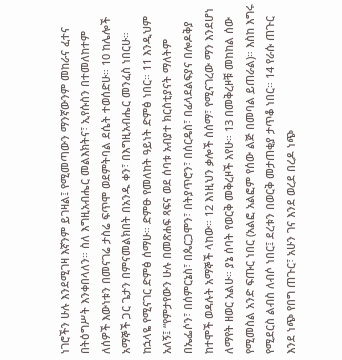ነገሮችን ሁሉ እንደሚገዛ እኛንም ይገዛል፤ የሚመጣውን ማንኛውንም መከራና ፈተና በትዕግሥት እንቀበላለን። ስለ እግዚአብሔር መልእክትና፣ ኢየሱስን በተመለከተም ለሰዎች እውነቱን በመናገሬ ታስሬ ፍጥሞ ወደምትባል ደሴት ተወሰድሁ። 10 ከሌሎች አማኞች ጋር ጌታን በምናመልክበት በአንዱ ቀን፣ በእግዚአብሔር መንፈስ ነበርሁ። ከኋላዬ የሚናገር ድምፅ ሰማሁ። ድምፁ የመለከት ዓይነት ድምፅ ነበር። 11 እንዲህም አለኝ፤ “የምታየውን ሁሉ በመጽሐፍ ጻፍና ወደ ሰባቱ አብያተ ክርስቲያናት ማለትም በኤፌሶን፣ በሰምርኔስ፣ በጴርጋሞን፣ በትያጥሮን፣ በሰርዴስ፣ በፊላደልፍያና በሎዶቅያ ከተሞች ወዳሉት አማኞች ላከው። 12 እነዚህን ቃሎች ስሰማ፣ የሚናገረው ማን እንደሆነ ለማየት ዘወር አልሁ። ያኔ ሰባት የወርቅ መቅረዞች አየሁ። 13 በመቅረዞቹ መከከል ሰው የሚመስል አንድ ፍጡር ነበር (አልፎ አልፎም የሰው ልጅ በመባል ይጠራል)። እስከ እግሩ የሚደርስ ልብስ ለብሶ ነበር፤ ደረቱን በወርቅ መታጠቂያ ታጥቆ ነበር። 14 የራሱ ጠጉር እንደ ነጭ የበግ ጠጉር፣ አሁን ገና እንደ ወረደ በረዶ ነጭ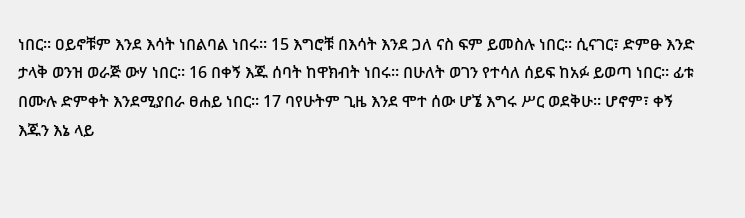ነበር። ዐይኖቹም እንደ እሳት ነበልባል ነበሩ። 15 እግሮቹ በእሳት እንደ ጋለ ናስ ፍም ይመስሉ ነበር። ሲናገር፣ ድምፁ እንድ ታላቅ ወንዝ ወራጅ ውሃ ነበር። 16 በቀኝ እጁ ሰባት ከዋክብት ነበሩ። በሁለት ወገን የተሳለ ሰይፍ ከአፉ ይወጣ ነበር። ፊቱ በሙሉ ድምቀት እንደሚያበራ ፀሐይ ነበር። 17 ባየሁትም ጊዜ እንደ ሞተ ሰው ሆኜ እግሩ ሥር ወደቅሁ። ሆኖም፣ ቀኝ እጁን እኔ ላይ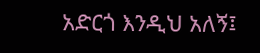አድርጎ እንዲህ አለኝ፤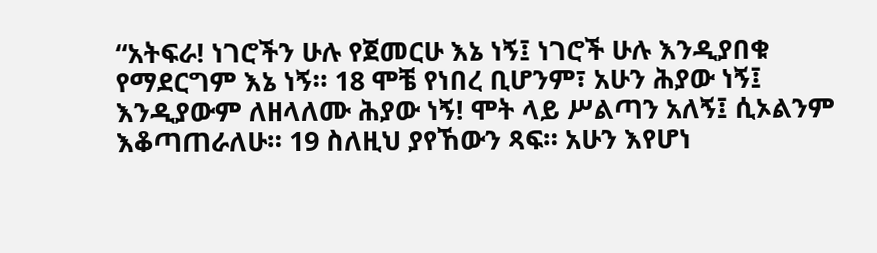“አትፍራ! ነገሮችን ሁሉ የጀመርሁ እኔ ነኝ፤ ነገሮች ሁሉ እንዲያበቁ የማደርግም እኔ ነኝ። 18 ሞቼ የነበረ ቢሆንም፣ አሁን ሕያው ነኝ፤ እንዲያውም ለዘላለሙ ሕያው ነኝ! ሞት ላይ ሥልጣን አለኝ፤ ሲኦልንም እቆጣጠራለሁ። 19 ስለዚህ ያየኸውን ጻፍ። አሁን እየሆነ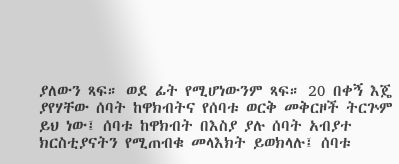ያለውን ጻፍ። ወደ ፊት የሚሆነውንም ጻፍ። 20 በቀኝ እጄ ያየሃቸው ሰባት ከዋክብትና የሰባቱ ወርቅ መቅርዞች ትርጕም ይህ ነው፤ ሰባቱ ከዋክብት በእስያ ያሉ ሰባት አብያተ ክርስቲያናትን የሚጠብቁ መላእክት ይወክላሉ፤ ሰባቱ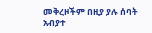መቅረዞችም በዚያ ያሉ ሰባት አብያተ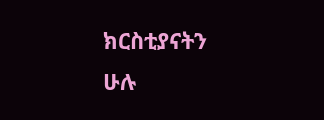ክርስቲያናትን ሁሉ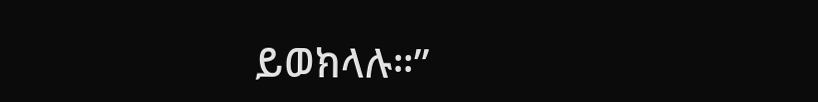ይወክላሉ።”